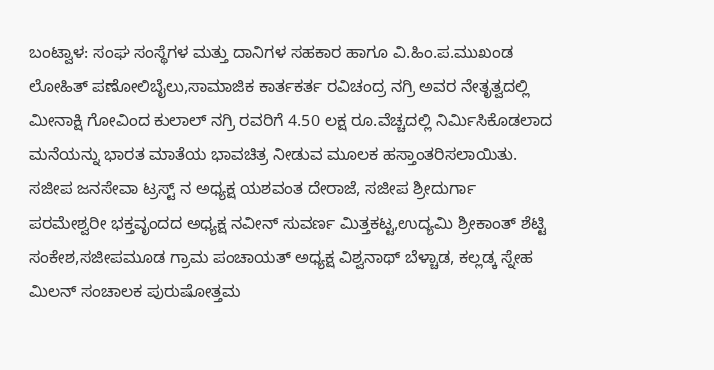ಬಂಟ್ವಾಳ: ಸಂಘ ಸಂಸ್ಥೆಗಳ ಮತ್ತು ದಾನಿಗಳ ಸಹಕಾರ ಹಾಗೂ ವಿ.ಹಿಂ.ಪ.ಮುಖಂಡ ಲೋಹಿತ್ ಪಣೋಲಿಬೈಲು,ಸಾಮಾಜಿಕ ಕಾರ್ತಕರ್ತ ರವಿಚಂದ್ರ ನಗ್ರಿ ಅವರ ನೇತೃತ್ವದಲ್ಲಿ ಮೀನಾಕ್ಷಿ ಗೋವಿಂದ ಕುಲಾಲ್ ನಗ್ರಿ ರವರಿಗೆ 4.50 ಲಕ್ಷ ರೂ.ವೆಚ್ಚದಲ್ಲಿ ನಿರ್ಮಿಸಿಕೊಡಲಾದ ಮನೆಯನ್ನು ಭಾರತ ಮಾತೆಯ ಭಾವಚಿತ್ರ ನೀಡುವ ಮೂಲಕ ಹಸ್ತಾಂತರಿಸಲಾಯಿತು.
ಸಜೀಪ ಜನಸೇವಾ ಟ್ರಸ್ಟ್ ನ ಅಧ್ಯಕ್ಷ ಯಶವಂತ ದೇರಾಜೆ, ಸಜೀಪ ಶ್ರೀದುರ್ಗಾ ಪರಮೇಶ್ವರೀ ಭಕ್ತವೃಂದದ ಅಧ್ಯಕ್ಷ ನವೀನ್ ಸುವರ್ಣ ಮಿತ್ತಕಟ್ಟ,ಉದ್ಯಮಿ ಶ್ರೀಕಾಂತ್ ಶೆಟ್ಟಿ ಸಂಕೇಶ,ಸಜೀಪಮೂಡ ಗ್ರಾಮ ಪಂಚಾಯತ್ ಅಧ್ಯಕ್ಷ ವಿಶ್ವನಾಥ್ ಬೆಳ್ಚಾಡ, ಕಲ್ಲಡ್ಕ ಸ್ನೇಹ ಮಿಲನ್ ಸಂಚಾಲಕ ಪುರುಷೋತ್ತಮ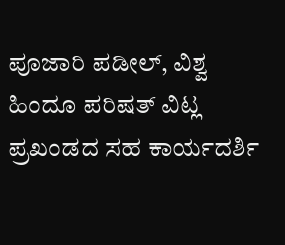ಪೂಜಾರಿ ಪಡೀಲ್, ವಿಶ್ವ ಹಿಂದೂ ಪರಿಷತ್ ವಿಟ್ಲ ಪ್ರಖಂಡದ ಸಹ ಕಾರ್ಯದರ್ಶಿ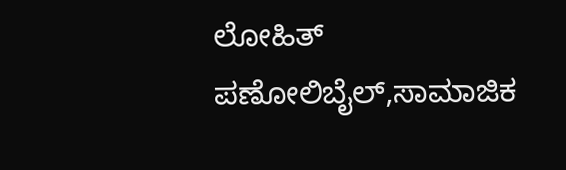ಲೋಹಿತ್ ಪಣೋಲಿಬೈಲ್,ಸಾಮಾಜಿಕ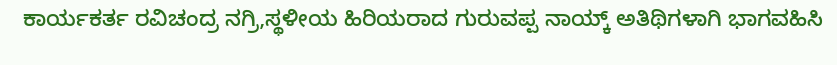ಕಾರ್ಯಕರ್ತ ರವಿಚಂದ್ರ ನಗ್ರಿ,ಸ್ಥಳೀಯ ಹಿರಿಯರಾದ ಗುರುವಪ್ಪ ನಾಯ್ಕ್ ಅತಿಥಿಗಳಾಗಿ ಭಾಗವಹಿಸಿ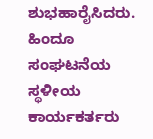ಶುಭಹಾರೈಸಿದರು. ಹಿಂದೂ ಸಂಘಟನೆಯ ಸ್ಥಳೀಯ ಕಾರ್ಯಕರ್ತರು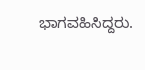ಭಾಗವಹಿಸಿದ್ದರು.